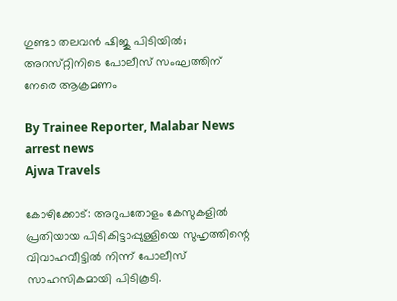ഗുണ്ടാ തലവൻ ഷിജു പിടിയിൽ; അറസ്‌റ്റിനിടെ പോലീസ് സംഘത്തിന് നേരെ ആക്രമണം

By Trainee Reporter, Malabar News
arrest news
Ajwa Travels

കോഴിക്കോട്: അറുപതോളം കേസുകളിൽ പ്രതിയായ പിടികിട്ടാപ്പുള്ളിയെ സുഹൃത്തിന്റെ വിവാഹവീട്ടിൽ നിന്ന് പോലീസ് സാഹസികമായി പിടികൂടി.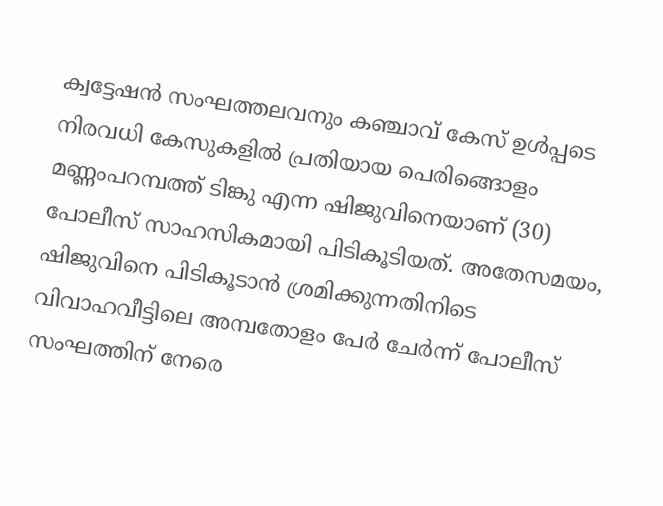ക്വട്ടേഷൻ സംഘത്തലവനും കഞ്ചാവ് കേസ് ഉൾപ്പടെ നിരവധി കേസുകളിൽ പ്രതിയായ പെരിങ്ങൊളം മണ്ണംപറമ്പത്ത് ടിങ്കു എന്ന ഷിജുവിനെയാണ് (30) പോലീസ് സാഹസികമായി പിടികൂടിയത്. അതേസമയം, ഷിജുവിനെ പിടികൂടാൻ ശ്രമിക്കുന്നതിനിടെ വിവാഹവീട്ടിലെ അമ്പതോളം പേർ ചേർന്ന് പോലീസ് സംഘത്തിന് നേരെ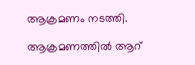ആക്രമണം നടത്തി.

ആക്രമണത്തിൽ ആറ്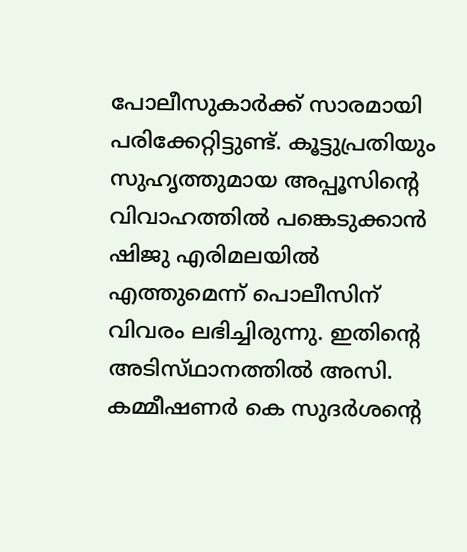പോലീസുകാർക്ക് സാരമായി പരിക്കേറ്റിട്ടുണ്ട്. കൂട്ടുപ്രതിയും സുഹൃത്തുമായ അപ്പൂസിന്റെ വിവാഹത്തിൽ പങ്കെടുക്കാൻ ഷിജു എരിമലയിൽ എത്തുമെന്ന് പൊലീസിന് വിവരം ലഭിച്ചിരുന്നു. ഇതിന്റെ അടിസ്‌ഥാനത്തിൽ അസി. കമ്മീഷണർ കെ സുദർശന്റെ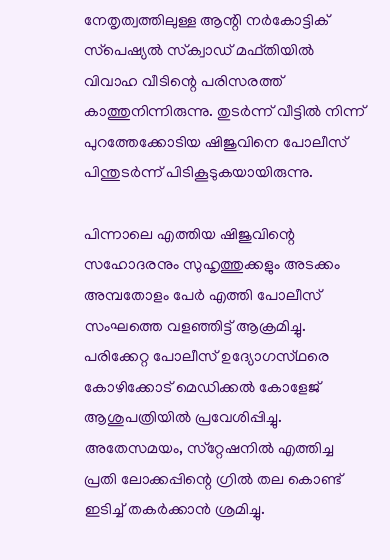നേതൃത്വത്തിലുള്ള ആന്റി നർകോട്ടിക് സ്‌പെഷ്യൽ സ്‌ക്വാഡ് മഫ്‌തിയിൽ വിവാഹ വീടിന്റെ പരിസരത്ത് കാത്തുനിന്നിരുന്നു. തുടർന്ന് വീട്ടിൽ നിന്ന് പുറത്തേക്കോടിയ ഷിജുവിനെ പോലീസ് പിന്തുടർന്ന് പിടികൂടുകയായിരുന്നു.

പിന്നാലെ എത്തിയ ഷിജുവിന്റെ സഹോദരനും സുഹൃത്തുക്കളും അടക്കം അമ്പതോളം പേർ എത്തി പോലീസ് സംഘത്തെ വളഞ്ഞിട്ട് ആക്രമിച്ചു. പരിക്കേറ്റ പോലീസ് ഉദ്യോഗസ്‌ഥരെ കോഴിക്കോട് മെഡിക്കൽ കോളേജ് ആശുപത്രിയിൽ പ്രവേശിപ്പിച്ചു. അതേസമയം, സ്‌റ്റേഷനിൽ എത്തിച്ച പ്രതി ലോക്കപ്പിന്റെ ഗ്രിൽ തല കൊണ്ട് ഇടിച്ച് തകർക്കാൻ ശ്രമിച്ചു.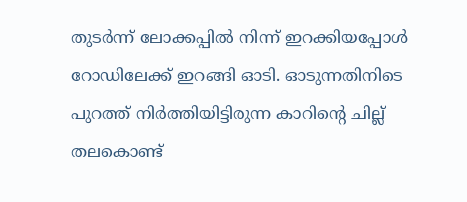തുടർന്ന് ലോക്കപ്പിൽ നിന്ന് ഇറക്കിയപ്പോൾ റോഡിലേക്ക് ഇറങ്ങി ഓടി. ഓടുന്നതിനിടെ പുറത്ത് നിർത്തിയിട്ടിരുന്ന കാറിന്റെ ചില്ല് തലകൊണ്ട്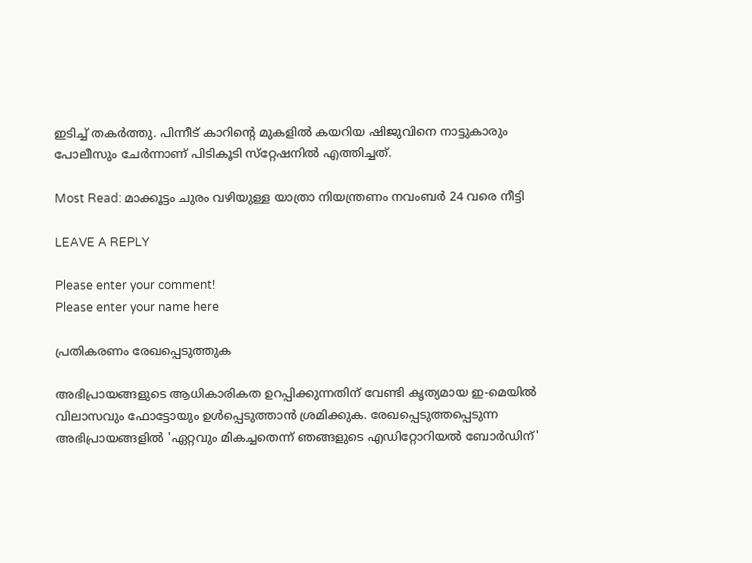ഇടിച്ച് തകർത്തു. പിന്നീട് കാറിന്റെ മുകളിൽ കയറിയ ഷിജുവിനെ നാട്ടുകാരും പോലീസും ചേർന്നാണ് പിടികൂടി സ്‌റ്റേഷനിൽ എത്തിച്ചത്.

Most Read: മാക്കൂട്ടം ചുരം വഴിയുള്ള യാത്രാ നിയന്ത്രണം നവംബർ 24 വരെ നീട്ടി

LEAVE A REPLY

Please enter your comment!
Please enter your name here

പ്രതികരണം രേഖപ്പെടുത്തുക

അഭിപ്രായങ്ങളുടെ ആധികാരികത ഉറപ്പിക്കുന്നതിന് വേണ്ടി കൃത്യമായ ഇ-മെയിൽ വിലാസവും ഫോട്ടോയും ഉൾപ്പെടുത്താൻ ശ്രമിക്കുക. രേഖപ്പെടുത്തപ്പെടുന്ന അഭിപ്രായങ്ങളിൽ 'ഏറ്റവും മികച്ചതെന്ന് ഞങ്ങളുടെ എഡിറ്റോറിയൽ ബോർഡിന്'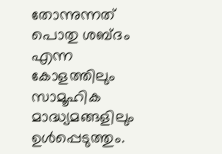തോന്നുന്നത് പൊതു ശബ്‌ദം എന്ന കോളത്തിലും സാമൂഹിക മാദ്ധ്യമങ്ങളിലും ഉൾപ്പെടുത്തും.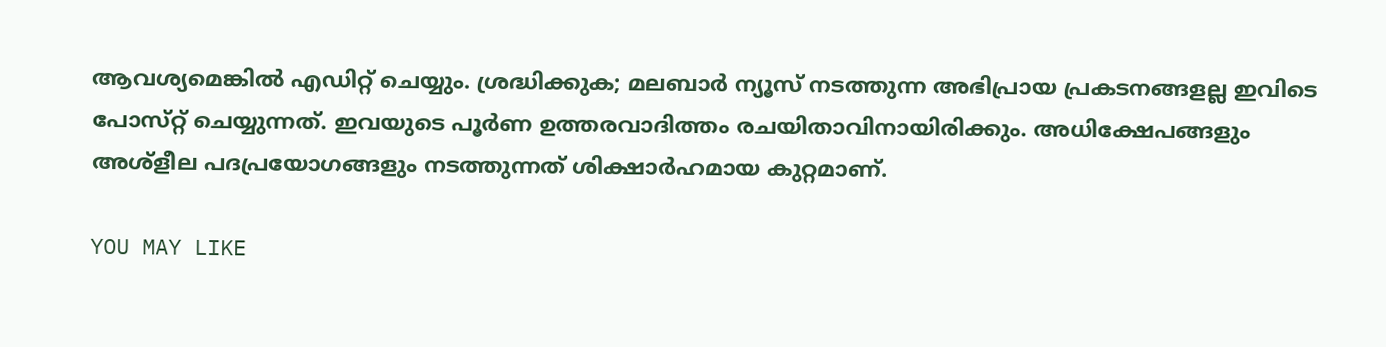ആവശ്യമെങ്കിൽ എഡിറ്റ് ചെയ്യും. ശ്രദ്ധിക്കുക; മലബാർ ന്യൂസ് നടത്തുന്ന അഭിപ്രായ പ്രകടനങ്ങളല്ല ഇവിടെ പോസ്‌റ്റ് ചെയ്യുന്നത്. ഇവയുടെ പൂർണ ഉത്തരവാദിത്തം രചയിതാവിനായിരിക്കും. അധിക്ഷേപങ്ങളും അശ്‌ളീല പദപ്രയോഗങ്ങളും നടത്തുന്നത് ശിക്ഷാർഹമായ കുറ്റമാണ്.

YOU MAY LIKE